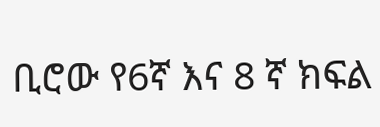ቢሮው የ6ኛ እና 8 ኛ ክፍል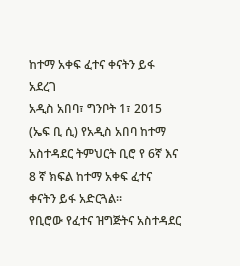ከተማ አቀፍ ፈተና ቀናትን ይፋ አደረገ
አዲስ አበባ፣ ግንቦት 1፣ 2015 (ኤፍ ቢ ሲ) የአዲስ አበባ ከተማ አስተዳደር ትምህርት ቢሮ የ 6ኛ እና 8 ኛ ክፍል ከተማ አቀፍ ፈተና ቀናትን ይፋ አድርጓል፡፡
የቢሮው የፈተና ዝግጅትና አስተዳደር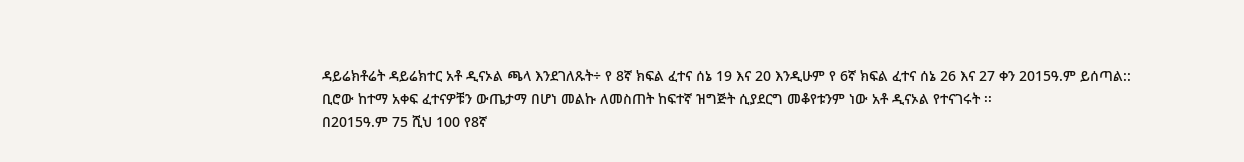ዳይሬክቶሬት ዳይሬክተር አቶ ዲናኦል ጫላ እንደገለጹት÷ የ 8ኛ ክፍል ፈተና ሰኔ 19 እና 20 እንዲሁም የ 6ኛ ክፍል ፈተና ሰኔ 26 እና 27 ቀን 2015ዓ.ም ይሰጣል::
ቢሮው ከተማ አቀፍ ፈተናዎቹን ውጤታማ በሆነ መልኩ ለመስጠት ከፍተኛ ዝግጅት ሲያደርግ መቆየቱንም ነው አቶ ዲናኦል የተናገሩት ፡፡
በ2015ዓ.ም 75 ሺህ 100 የ8ኛ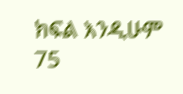ክፍል እንዲሁም 75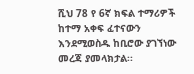ሺህ 78 የ 6ኛ ክፍል ተማሪዎች ከተማ አቀፍ ፈተናውን እንደሚወስዱ ከቢሮው ያገኘነው መረጃ ያመላክታል፡፡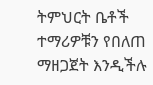ትምህርት ቤቶች ተማሪዎቹን የበለጠ ማዘጋጀት እንዲችሉ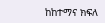ከከተማና ክፍለ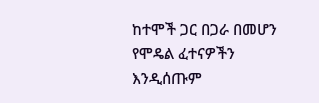ከተሞች ጋር በጋራ በመሆን የሞዴል ፈተናዎችን እንዲሰጡም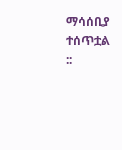ማሳሰቢያ ተሰጥቷል ::